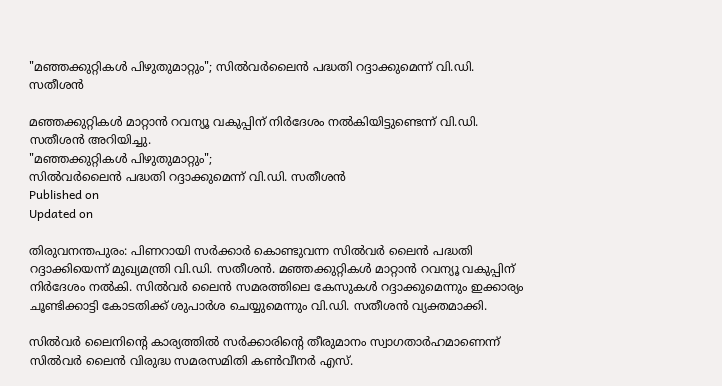"മഞ്ഞക്കുറ്റികള്‍ പിഴുതുമാറ്റും"; സില്‍വര്‍ലൈന്‍ പദ്ധതി റദ്ദാക്കുമെന്ന് വി.ഡി. സതീശൻ

മഞ്ഞക്കുറ്റികൾ മാറ്റാൻ റവന്യൂ വകുപ്പിന് നിർദേശം നൽകിയിട്ടുണ്ടെന്ന് വി.ഡി. സതീശൻ അറിയിച്ചു.
"മഞ്ഞക്കുറ്റികള്‍ പിഴുതുമാറ്റും";
സില്‍വര്‍ലൈന്‍ പദ്ധതി റദ്ദാക്കുമെന്ന് വി.ഡി. സതീശൻ
Published on
Updated on

തിരുവനന്തപുരം: പിണറായി സർക്കാർ കൊണ്ടുവന്ന സിൽവർ ലൈൻ പദ്ധതി റദ്ദാക്കിയെന്ന് മുഖ്യമന്ത്രി വി.ഡി. സതീശൻ. മഞ്ഞക്കുറ്റികൾ മാറ്റാൻ റവന്യൂ വകുപ്പിന് നിർദേശം നൽകി. സിൽവർ ലൈൻ സമരത്തിലെ കേസുകൾ റദ്ദാക്കുമെന്നും ഇക്കാര്യം ചൂണ്ടിക്കാട്ടി കോടതിക്ക് ശുപാർശ ചെയ്യുമെന്നും വി.ഡി. സതീശൻ വ്യക്തമാക്കി.

സിൽവർ ലൈനിൻ്റെ കാര്യത്തിൽ സർക്കാരിൻ്റെ തീരുമാനം സ്വാഗതാർഹമാണെന്ന് സിൽവർ ലൈൻ വിരുദ്ധ സമരസമിതി കൺവീനർ എസ്.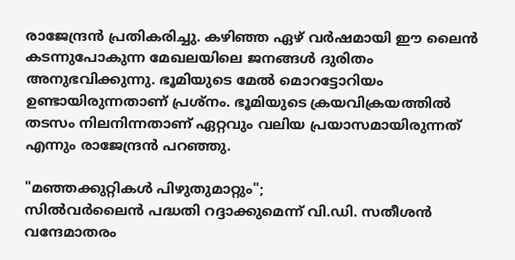രാജേന്ദ്രൻ പ്രതികരിച്ചു. കഴിഞ്ഞ ഏഴ് വർഷമായി ഈ ലൈൻ കടന്നുപോകുന്ന മേഖലയിലെ ജനങ്ങൾ ദുരിതം അനുഭവിക്കുന്നു. ഭൂമിയുടെ മേൽ മൊറട്ടോറിയം ഉണ്ടായിരുന്നതാണ് പ്രശ്നം. ഭൂമിയുടെ ക്രയവിക്രയത്തിൽ തടസം നിലനിന്നതാണ് ഏറ്റവും വലിയ പ്രയാസമായിരുന്നത് എന്നും രാജേന്ദ്രൻ പറഞ്ഞു.

"മഞ്ഞക്കുറ്റികള്‍ പിഴുതുമാറ്റും";
സില്‍വര്‍ലൈന്‍ പദ്ധതി റദ്ദാക്കുമെന്ന് വി.ഡി. സതീശൻ
വന്ദേമാതരം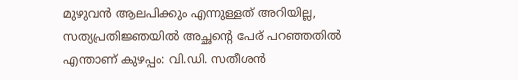മുഴുവൻ ആലപിക്കും എന്നുള്ളത് അറിയില്ല, സത്യപ്രതിജ്ഞയിൽ അച്ഛന്റെ പേര് പറഞ്ഞതില്‍ എന്താണ് കുഴപ്പം: വി.ഡി. സതീശൻ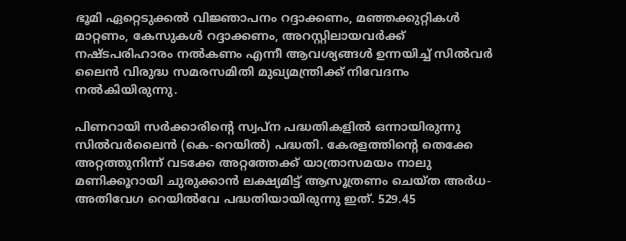ഭൂമി ഏറ്റെടുക്കൽ വിജ്ഞാപനം റദ്ദാക്കണം, മഞ്ഞക്കുറ്റികൾ മാറ്റണം, കേസുകൾ റദ്ദാക്കണം, അറസ്റ്റിലായവർക്ക് നഷ്‌ടപരിഹാരം നൽകണം എന്നീ ആവശ്യങ്ങള്‍ ഉന്നയിച്ച് സിൽവർ ലൈൻ വിരുദ്ധ സമരസമിതി മുഖ്യമന്ത്രിക്ക് നിവേദനം നൽകിയിരുന്നു.

പിണറായി സർക്കാരിൻ്റെ സ്വപ്ന പദ്ധതികളിൽ ഒന്നായിരുന്നു സിൽവർലൈൻ (കെ-റെയിൽ) പദ്ധതി. കേരളത്തിൻ്റെ തെക്കേ അറ്റത്തുനിന്ന് വടക്കേ അറ്റത്തേക്ക് യാത്രാസമയം നാലു മണിക്കൂറായി ചുരുക്കാൻ ലക്ഷ്യമിട്ട് ആസൂത്രണം ചെയ്ത അർധ-അതിവേഗ റെയിൽവേ പദ്ധതിയായിരുന്നു ഇത്. 529.45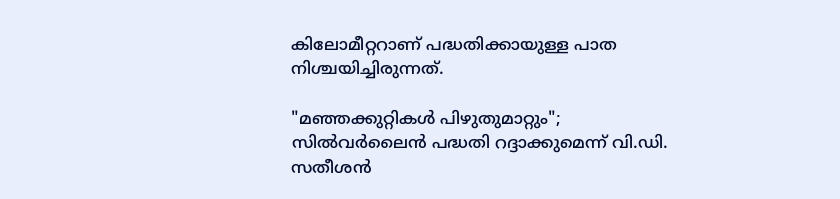കിലോമീറ്ററാണ് പദ്ധതിക്കായുള്ള പാത നിശ്ചയിച്ചിരുന്നത്.

"മഞ്ഞക്കുറ്റികള്‍ പിഴുതുമാറ്റും";
സില്‍വര്‍ലൈന്‍ പദ്ധതി റദ്ദാക്കുമെന്ന് വി.ഡി. സതീശൻ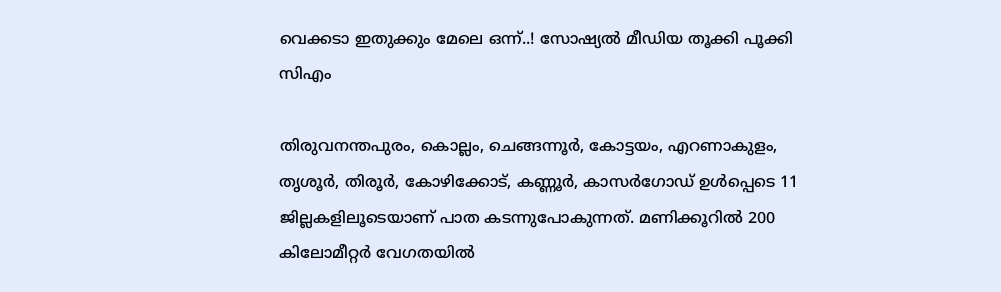വെക്കടാ ഇതുക്കും മേലെ ഒന്ന്..! സോഷ്യൽ മീഡിയ തൂക്കി പൂക്കി സിഎം

തിരുവനന്തപുരം, കൊല്ലം, ചെങ്ങന്നൂർ, കോട്ടയം, എറണാകുളം, തൃശൂർ, തിരൂർ, കോഴിക്കോട്, കണ്ണൂർ, കാസർഗോഡ് ഉൾപ്പെടെ 11 ജില്ലകളിലൂടെയാണ് പാത കടന്നുപോകുന്നത്. മണിക്കൂറിൽ 200 കിലോമീറ്റർ വേഗതയിൽ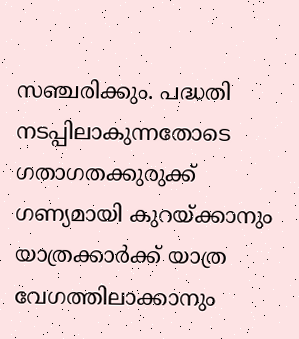സഞ്ചരിക്കും. പദ്ധതി നടപ്പിലാകുന്നതോടെ ഗതാഗതക്കുരുക്ക് ഗണ്യമായി കുറയ്ക്കാനും യാത്രക്കാർക്ക് യാത്ര വേഗത്തിലാക്കാനും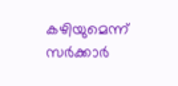കഴിയുമെന്ന് സർക്കാർ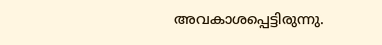അവകാശപ്പെട്ടിരുന്നു.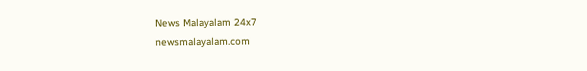News Malayalam 24x7
newsmalayalam.com